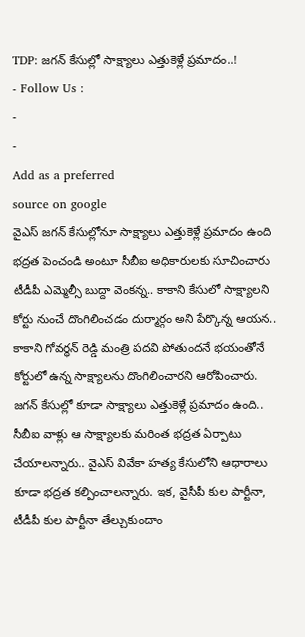TDP: జగన్ కేసుల్లో సాక్ష్యాలు ఎత్తుకెళ్లే ప్రమాదం..!
- Follow Us :
-
-
Add as a preferred
source on google
వైఎస్ జగన్ కేసుల్లోనూ సాక్ష్యాలు ఎత్తుకెళ్లే ప్రమాదం ఉంది భద్రత పెంచండి అంటూ సీబీఐ అధికారులకు సూచించారు టీడీపీ ఎమ్మెల్సీ బుద్దా వెంకన్న.. కాకాని కేసులో సాక్ష్యాలని కోర్టు నుంచే దొంగిలించడం దుర్మార్గం అని పేర్కొన్న ఆయన.. కాకాని గోవర్ధన్ రెడ్డి మంత్రి పదవి పోతుందనే భయంతోనే కోర్టులో ఉన్న సాక్ష్యాలను దొంగిలించారని ఆరోపించారు. జగన్ కేసుల్లో కూడా సాక్ష్యాలు ఎత్తుకెళ్లే ప్రమాదం ఉంది.. సీబీఐ వాళ్లు ఆ సాక్ష్యాలకు మరింత భద్రత ఏర్పాటు చేయాలన్నారు.. వైఎస్ వివేకా హత్య కేసులోని ఆధారాలు కూడా భద్రత కల్పించాలన్నారు. ఇక, వైసీపీ కుల పార్టీనా, టీడీపీ కుల పార్టీనా తేల్చుకుందాం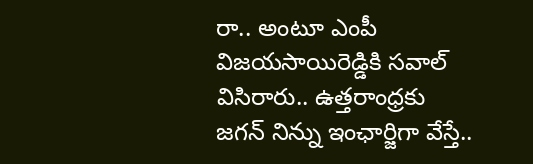రా.. అంటూ ఎంపీ విజయసాయిరెడ్డికి సవాల్ విసిరారు.. ఉత్తరాంధ్రకు జగన్ నిన్ను ఇంఛార్జిగా వేస్తే..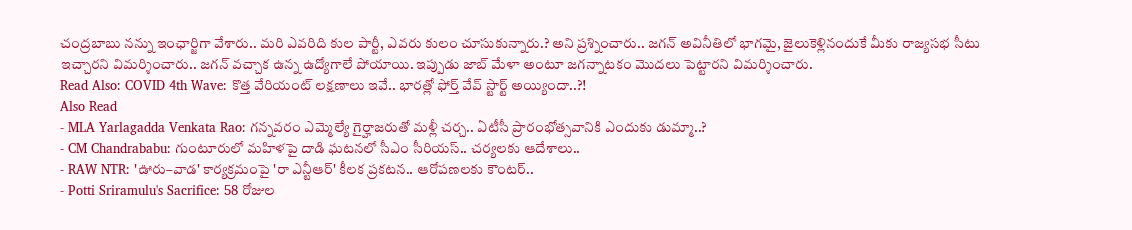చంద్రబాబు నన్ను ఇంఛార్జిగా వేశారు.. మరి ఎవరిది కుల పార్టీ, ఎవరు కులం చూసుకున్నారు.? అని ప్రశ్నించారు.. జగన్ అవినీతిలో భాగమై, జైలుకెళ్లినందుకే మీకు రాజ్యసభ సీటు ఇచ్చారని విమర్శించారు.. జగన్ వచ్చాక ఉన్న ఉద్యోగాలే పోయాయి. ఇప్పుడు జాబ్ మేళా అంటూ జగన్నాటకం మొదలు పెట్టారని విమర్శించారు.
Read Also: COVID 4th Wave: కొత్త వేరియంట్ లక్షణాలు ఇవే.. భారత్లో ఫోర్త్ వేవ్ స్టార్ట్ అయ్యిందా..?!
Also Read
- MLA Yarlagadda Venkata Rao: గన్నవరం ఎమ్మెల్యే గైర్హాజరుతో మళ్లీ చర్చ.. ఏటీసీ ప్రారంభోత్సవానికి ఎందుకు డుమ్మా..?
- CM Chandrababu: గుంటూరులో మహిళపై దాడి ఘటనలో సీఎం సీరియస్.. చర్యలకు ఆదేశాలు..
- RAW NTR: 'ఊరు–వాడ' కార్యక్రమంపై 'రా ఎన్టీఆర్' కీలక ప్రకటన.. ఆరోపణలకు కౌంటర్..
- Potti Sriramulu's Sacrifice: 58 రోజుల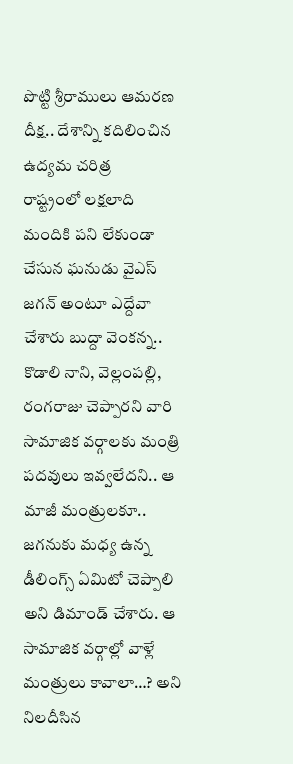పొట్టి శ్రీరాములు ఆమరణ దీక్ష.. దేశాన్ని కదిలించిన ఉద్యమ చరిత్ర
రాష్ట్రంలో లక్షలాది మందికి పని లేకుండా చేసున ఘనుడు వైఎస్ జగన్ అంటూ ఎద్దేవా చేశారు బుద్దా వెంకన్న.. కొడాలి నాని, వెల్లంపల్లి, రంగరాజు చెప్పారని వారి సామాజిక వర్గాలకు మంత్రి పదవులు ఇవ్వలేదని.. ఆ మాజీ మంత్రులకూ.. జగనుకు మధ్య ఉన్న డీలింగ్స్ ఏమిటో చెప్పాలి అని డిమాండ్ చేశారు. ఆ సామాజిక వర్గాల్లో వాళ్లే మంత్రులు కావాలా…? అని నిలదీసిన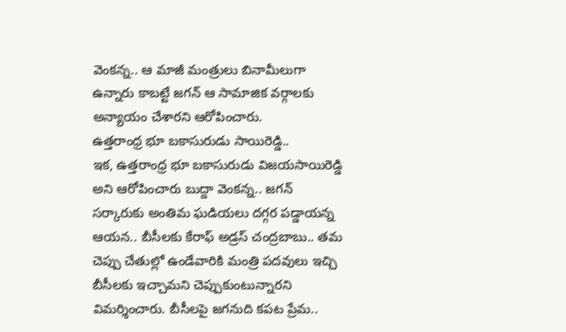వెంకన్న.. ఆ మాజీ మంత్రులు బినామీలుగా ఉన్నారు కాబట్టే జగన్ ఆ సామాజిక వర్గాలకు అన్యాయం చేశారని ఆరోపించారు.
ఉత్తరాంధ్ర భూ బకాసురుడు సాయిరెడ్డి..
ఇక, ఉత్తరాంధ్ర భూ బకాసురుడు విజయసాయిరెడ్డి అని ఆరోపించారు బుద్దా వెంకన్న.. జగన్ సర్కారుకు అంతిమ ఘడియలు దగ్గర పడ్డాయన్న ఆయన.. బీసీలకు కేరాఫ్ అడ్రస్ చంద్రబాబు.. తమ చెప్పు చేతుల్లో ఉండేవారికి మంత్రి పదవులు ఇచ్చి బీసీలకు ఇచ్చామని చెప్పుకుంటున్నారని విమర్శించారు. బీసీలపై జగనుది కపట ప్రేమ..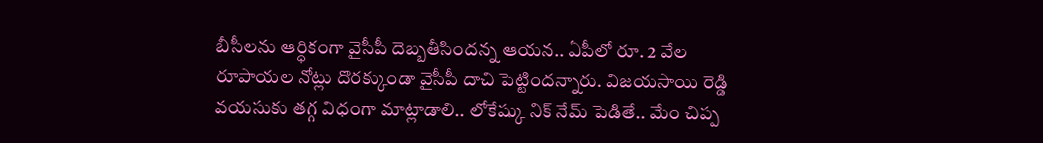బీసీలను ఆర్ధికంగా వైసీపీ దెబ్బతీసిందన్న ఆయన.. ఏపీలో రూ. 2 వేల రూపాయల నోట్లు దొరక్కుండా వైసీపీ దాచి పెట్టిందన్నారు. విజయసాయి రెడ్డి వయసుకు తగ్గ విధంగా మాట్లాడాలి.. లోకేష్కు నిక్ నేమ్ పెడితే.. మేం చిప్ప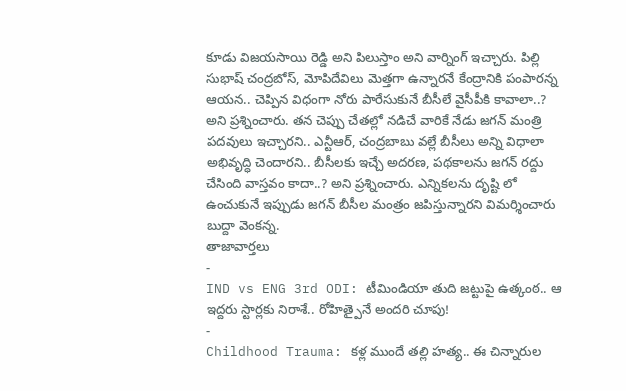కూడు విజయసాయి రెడ్డి అని పిలుస్తాం అని వార్నింగ్ ఇచ్చారు. పిల్లి సుభాష్ చంద్రబోస్, మోపిదేవిలు మెత్తగా ఉన్నారనే కేంద్రానికి పంపారన్న ఆయన.. చెప్పిన విధంగా నోరు పారేసుకునే బీసీలే వైసీపీకి కావాలా..? అని ప్రశ్నించారు. తన చెప్పు చేతల్లో నడిచే వారికే నేడు జగన్ మంత్రి పదవులు ఇచ్చారని.. ఎన్టీఆర్, చంద్రబాబు వల్లే బీసీలు అన్ని విధాలా అభివృద్ధి చెందారని.. బీసీలకు ఇచ్చే అదరణ, పథకాలను జగన్ రద్దు చేసింది వాస్తవం కాదా..? అని ప్రశ్నించారు. ఎన్నికలను దృష్టి లో ఉంచుకునే ఇప్పుడు జగన్ బీసీల మంత్రం జపిస్తున్నారని విమర్శించారు బుద్దా వెంకన్న.
తాజావార్తలు
-
IND vs ENG 3rd ODI: టీమిండియా తుది జట్టుపై ఉత్కంఠ.. ఆ ఇద్దరు స్టార్లకు నిరాశే.. రోహిత్పైనే అందరి చూపు!
-
Childhood Trauma: కళ్ల ముందే తల్లి హత్య.. ఈ చిన్నారుల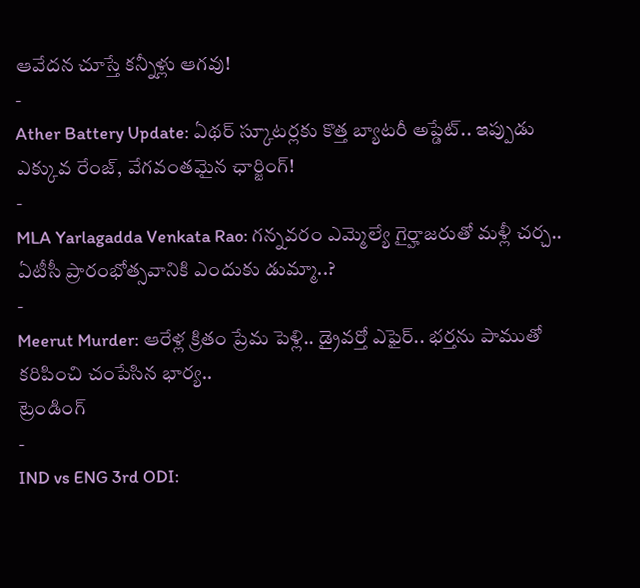ఆవేదన చూస్తే కన్నీళ్లు ఆగవు!
-
Ather Battery Update: ఏథర్ స్కూటర్లకు కొత్త బ్యాటరీ అప్డేట్.. ఇప్పుడు ఎక్కువ రేంజ్, వేగవంతమైన ఛార్జింగ్!
-
MLA Yarlagadda Venkata Rao: గన్నవరం ఎమ్మెల్యే గైర్హాజరుతో మళ్లీ చర్చ.. ఏటీసీ ప్రారంభోత్సవానికి ఎందుకు డుమ్మా..?
-
Meerut Murder: ఆరేళ్ల క్రితం ప్రేమ పెళ్లి.. డ్రైవర్తో ఎఫైర్.. భర్తను పాముతో కరిపించి చంపేసిన భార్య..
ట్రెండింగ్
-
IND vs ENG 3rd ODI: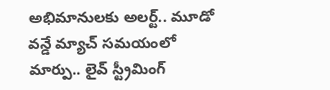అభిమానులకు అలర్ట్.. మూడో వన్డే మ్యాచ్ సమయంలో మార్పు.. లైవ్ స్ట్రీమింగ్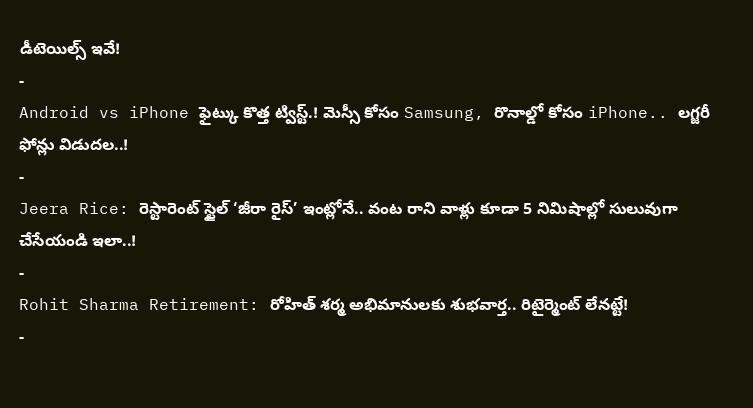డీటెయిల్స్ ఇవే!
-
Android vs iPhone ఫైట్కు కొత్త ట్విస్ట్.! మెస్సీ కోసం Samsung, రొనాల్డో కోసం iPhone.. లగ్జరీ ఫోన్లు విడుదల..!
-
Jeera Rice: రెస్టారెంట్ స్టైల్ ‘జీరా రైస్’ ఇంట్లోనే.. వంట రాని వాళ్లు కూడా 5 నిమిషాల్లో సులువుగా చేసేయండి ఇలా..!
-
Rohit Sharma Retirement: రోహిత్ శర్మ అభిమానులకు శుభవార్త.. రిటైర్మెంట్ లేనట్టే!
-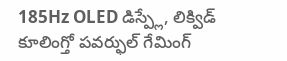185Hz OLED డిస్ప్లే, లిక్విడ్ కూలింగ్తో పవర్ఫుల్ గేమింగ్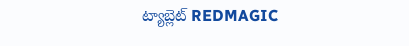ట్యాబ్లెట్ REDMAGIC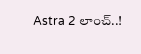Astra 2 లాంచ్..!